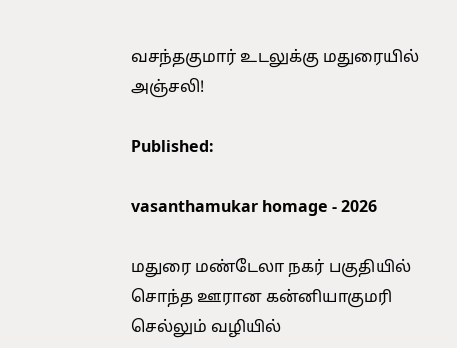வசந்தகுமார் உடலுக்கு மதுரையில் அஞ்சலி!

Published:

vasanthamukar homage - 2026

மதுரை மண்டேலா நகர் பகுதியில் சொந்த ஊரான கன்னியாகுமரி செல்லும் வழியில்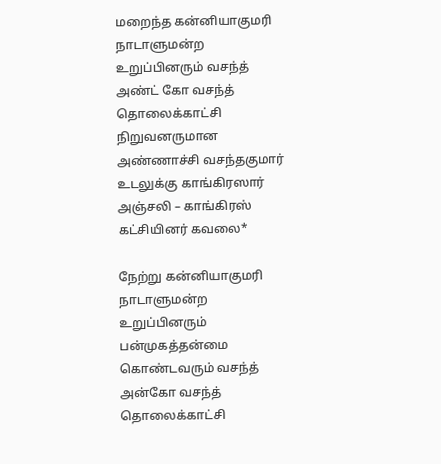மறைந்த கன்னியாகுமரி நாடாளுமன்ற உறுப்பினரும் வசந்த் அண்ட் கோ வசந்த் தொலைக்காட்சி நிறுவனருமான அண்ணாச்சி வசந்தகுமார் உடலுக்கு காங்கிரஸார் அஞ்சலி – காங்கிரஸ் கட்சியினர் கவலை*

நேற்று கன்னியாகுமரி நாடாளுமன்ற உறுப்பினரும் பன்முகத்தன்மை கொண்டவரும் வசந்த் அன்கோ வசந்த் தொலைக்காட்சி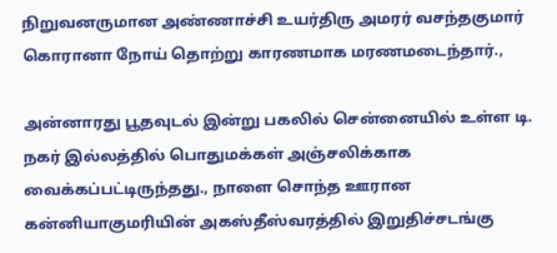நிறுவனருமான அண்ணாச்சி உயர்திரு அமரர் வசந்தகுமார் கொரானா நோய் தொற்று காரணமாக மரணமடைந்தார்.,

அன்னாரது பூதவுடல் இன்று பகலில் சென்னையில் உள்ள டி. நகர் இல்லத்தில் பொதுமக்கள் அஞ்சலிக்காக வைக்கப்பட்டிருந்தது., நாளை சொந்த ஊரான கன்னியாகுமரியின் அகஸ்தீஸ்வரத்தில் இறுதிச்சடங்கு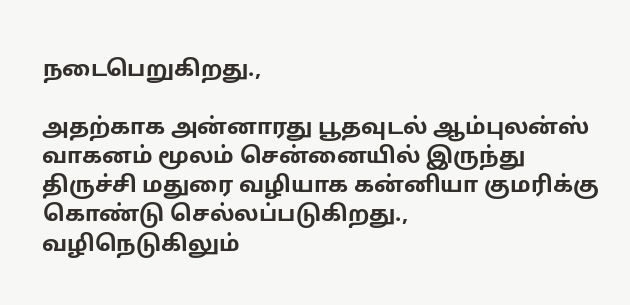நடைபெறுகிறது.,

அதற்காக அன்னாரது பூதவுடல் ஆம்புலன்ஸ் வாகனம் மூலம் சென்னையில் இருந்து திருச்சி மதுரை வழியாக கன்னியா குமரிக்கு கொண்டு செல்லப்படுகிறது., வழிநெடுகிலும்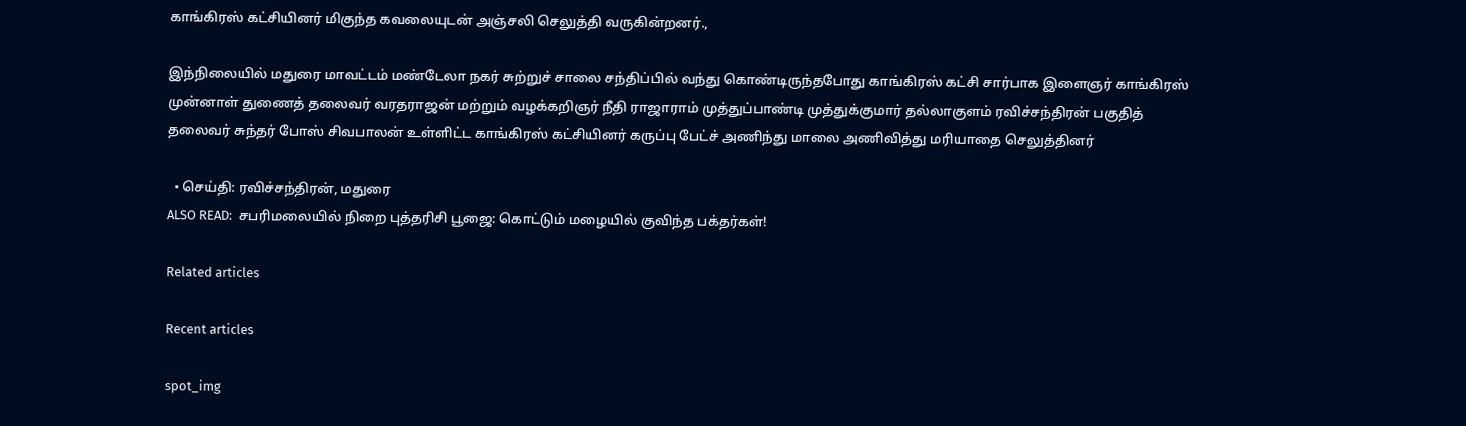காங்கிரஸ் கட்சியினர் மிகுந்த கவலையுடன் அஞ்சலி செலுத்தி வருகின்றனர்.,

இந்நிலையில் மதுரை மாவட்டம் மண்டேலா நகர் சுற்றுச் சாலை சந்திப்பில் வந்து கொண்டிருந்தபோது காங்கிரஸ் கட்சி சார்பாக இளைஞர் காங்கிரஸ் முன்னாள் துணைத் தலைவர் வரதராஜன் மற்றும் வழக்கறிஞர் நீதி ராஜாராம் முத்துப்பாண்டி முத்துக்குமார் தல்லாகுளம் ரவிச்சந்திரன் பகுதித் தலைவர் சுந்தர் போஸ் சிவபாலன் உள்ளிட்ட காங்கிரஸ் கட்சியினர் கருப்பு பேட்ச் அணிந்து மாலை அணிவித்து மரியாதை செலுத்தினர்

  • செய்தி: ரவிச்சந்திரன், மதுரை
ALSO READ:  சபரிமலையில் நிறை புத்தரிசி பூஜை: கொட்டும் மழையில் குவிந்த பக்தர்கள்!

Related articles

Recent articles

spot_img